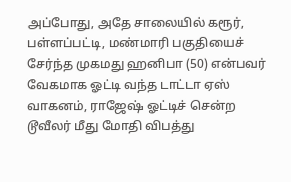அப்போது, அதே சாலையில் கரூர், பள்ளப்பட்டி, மண்மாரி பகுதியைச் சேர்ந்த முகமது ஹனிபா (50) என்பவர் வேகமாக ஓட்டி வந்த டாட்டா ஏஸ் வாகனம், ராஜேஷ் ஓட்டிச் சென்ற டூவீலர் மீது மோதி விபத்து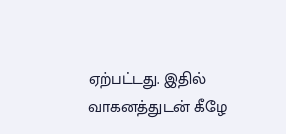ஏற்பட்டது. இதில் வாகனத்துடன் கீழே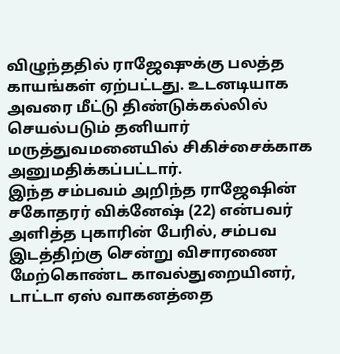விழுந்ததில் ராஜேஷுக்கு பலத்த காயங்கள் ஏற்பட்டது. உடனடியாக அவரை மீட்டு திண்டுக்கல்லில் செயல்படும் தனியார் மருத்துவமனையில் சிகிச்சைக்காக அனுமதிக்கப்பட்டார்.
இந்த சம்பவம் அறிந்த ராஜேஷின் சகோதரர் விக்னேஷ் (22) என்பவர் அளித்த புகாரின் பேரில், சம்பவ இடத்திற்கு சென்று விசாரணை மேற்கொண்ட காவல்துறையினர், டாட்டா ஏஸ் வாகனத்தை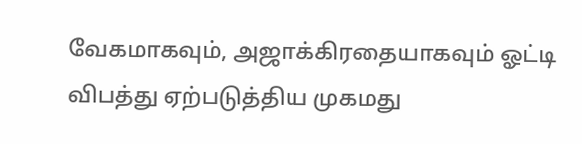வேகமாகவும், அஜாக்கிரதையாகவும் ஓட்டி விபத்து ஏற்படுத்திய முகமது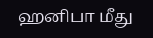ஹனிபா மீது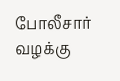போலீசார் வழக்கு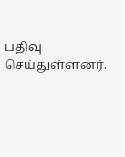பதிவு செய்துள்ளனர்.